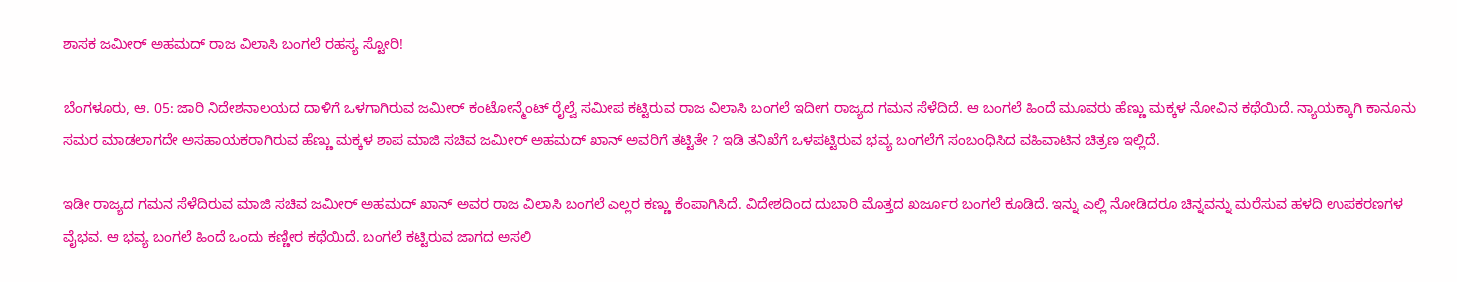ಶಾಸಕ ಜಮೀರ್ ಅಹಮದ್ ರಾಜ ವಿಲಾಸಿ ಬಂಗಲೆ ರಹಸ್ಯ ಸ್ಟೋರಿ!

ಬೆಂಗಳೂರು, ಆ. 05: ಜಾರಿ ನಿದೇಶನಾಲಯದ ದಾಳಿಗೆ ಒಳಗಾಗಿರುವ ಜಮೀರ್ ಕಂಟೋನ್ಮೆಂಟ್ ರೈಲ್ವೆ ಸಮೀಪ ಕಟ್ಟಿರುವ ರಾಜ ವಿಲಾಸಿ ಬಂಗಲೆ ಇದೀಗ ರಾಜ್ಯದ ಗಮನ ಸೆಳೆದಿದೆ. ಆ ಬಂಗಲೆ ಹಿಂದೆ ಮೂವರು ಹೆಣ್ಣು ಮಕ್ಕಳ ನೋವಿನ ಕಥೆಯಿದೆ. ನ್ಯಾಯಕ್ಕಾಗಿ ಕಾನೂನು ಸಮರ ಮಾಡಲಾಗದೇ ಅಸಹಾಯಕರಾಗಿರುವ ಹೆಣ್ಣು ಮಕ್ಕಳ ಶಾಪ ಮಾಜಿ ಸಚಿವ ಜಮೀರ್ ಅಹಮದ್ ಖಾನ್ ಅವರಿಗೆ ತಟ್ಟಿತೇ ? ಇಡಿ ತನಿಖೆಗೆ ಒಳಪಟ್ಟಿರುವ ಭವ್ಯ ಬಂಗಲೆಗೆ ಸಂಬಂಧಿಸಿದ ವಹಿವಾಟಿನ ಚಿತ್ರಣ ಇಲ್ಲಿದೆ.

ಇಡೀ ರಾಜ್ಯದ ಗಮನ ಸೆಳೆದಿರುವ ಮಾಜಿ ಸಚಿವ ಜಮೀರ್ ಅಹಮದ್ ಖಾನ್ ಅವರ ರಾಜ ವಿಲಾಸಿ ಬಂಗಲೆ ಎಲ್ಲರ ಕಣ್ಣು ಕೆಂಪಾಗಿಸಿದೆ. ವಿದೇಶದಿಂದ ದುಬಾರಿ ಮೊತ್ತದ ಖರ್ಜೂರ ಬಂಗಲೆ ಕೂಡಿದೆ. ಇನ್ನು ಎಲ್ಲಿ ನೋಡಿದರೂ ಚಿನ್ನವನ್ನು ಮರೆಸುವ ಹಳದಿ ಉಪಕರಣಗಳ ವೈಭವ. ಆ ಭವ್ಯ ಬಂಗಲೆ ಹಿಂದೆ ಒಂದು ಕಣ್ಣೀರ ಕಥೆಯಿದೆ. ಬಂಗಲೆ ಕಟ್ಟಿರುವ ಜಾಗದ ಅಸಲಿ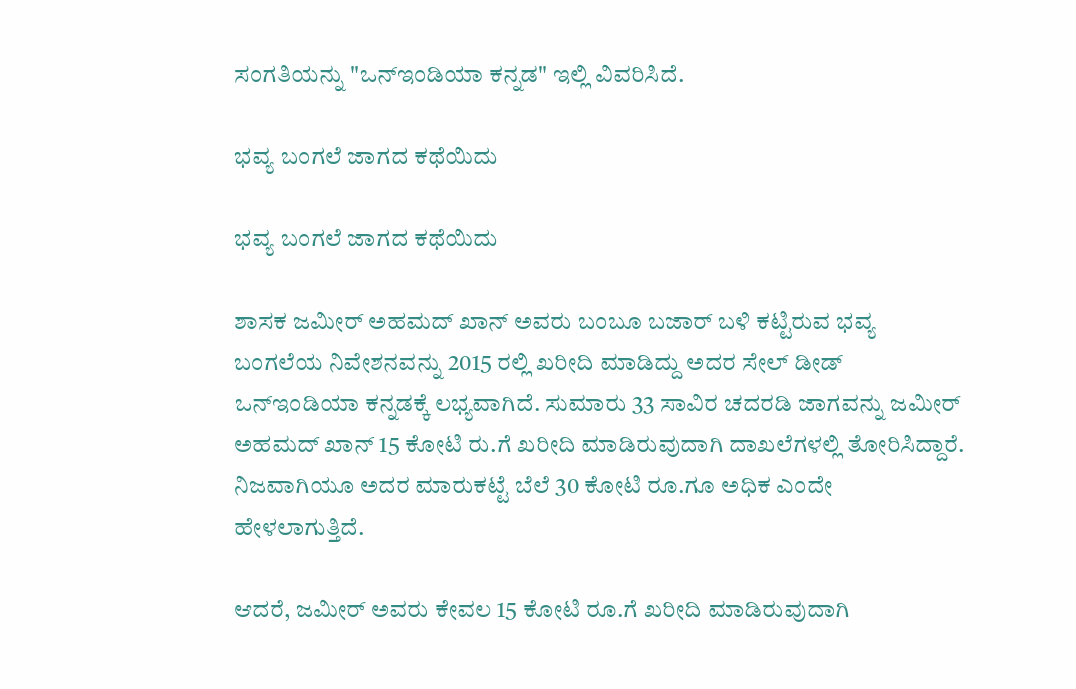ಸಂಗತಿಯನ್ನು "ಒನ್ಇಂಡಿಯಾ ಕನ್ನಡ" ಇಲ್ಲಿ ವಿವರಿಸಿದೆ.

ಭವ್ಯ ಬಂಗಲೆ ಜಾಗದ ಕಥೆಯಿದು

ಭವ್ಯ ಬಂಗಲೆ ಜಾಗದ ಕಥೆಯಿದು

ಶಾಸಕ ಜಮೀರ್ ಅಹಮದ್ ಖಾನ್ ಅವರು ಬಂಬೂ ಬಜಾರ್ ಬಳಿ ಕಟ್ಟಿರುವ ಭವ್ಯ ಬಂಗಲೆಯ ನಿವೇಶನವನ್ನು 2015 ರಲ್ಲಿ ಖರೀದಿ ಮಾಡಿದ್ದು ಅದರ ಸೇಲ್ ಡೀಡ್ ಒನ್ಇಂಡಿಯಾ ಕನ್ನಡಕ್ಕೆ ಲಭ್ಯವಾಗಿದೆ. ಸುಮಾರು 33 ಸಾವಿರ ಚದರಡಿ ಜಾಗವನ್ನು ಜಮೀರ್ ಅಹಮದ್ ಖಾನ್ 15 ಕೋಟಿ ರು.ಗೆ ಖರೀದಿ ಮಾಡಿರುವುದಾಗಿ ದಾಖಲೆಗಳಲ್ಲಿ ತೋರಿಸಿದ್ದಾರೆ. ನಿಜವಾಗಿಯೂ ಅದರ ಮಾರುಕಟ್ಟೆ ಬೆಲೆ 30 ಕೋಟಿ ರೂ.ಗೂ ಅಧಿಕ ಎಂದೇ ಹೇಳಲಾಗುತ್ತಿದೆ.

ಆದರೆ, ಜಮೀರ್ ಅವರು ಕೇವಲ 15 ಕೋಟಿ ರೂ.ಗೆ ಖರೀದಿ ಮಾಡಿರುವುದಾಗಿ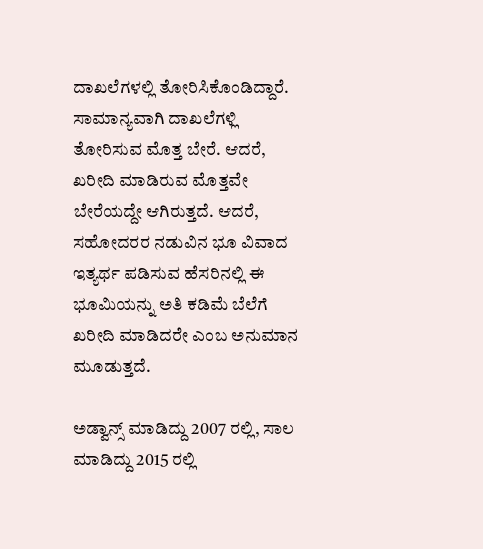ದಾಖಲೆಗಳಲ್ಲಿ ತೋರಿಸಿಕೊಂಡಿದ್ದಾರೆ. ಸಾಮಾನ್ಯವಾಗಿ ದಾಖಲೆಗಳ್ಲಿ ತೋರಿಸುವ ಮೊತ್ತ ಬೇರೆ. ಆದರೆ, ಖರೀದಿ ಮಾಡಿರುವ ಮೊತ್ತವೇ ಬೇರೆಯದ್ದೇ ಆಗಿರುತ್ತದೆ. ಆದರೆ, ಸಹೋದರರ ನಡುವಿನ ಭೂ ವಿವಾದ ಇತ್ಯರ್ಥ ಪಡಿಸುವ ಹೆಸರಿನಲ್ಲಿ ಈ ಭೂಮಿಯನ್ನು ಅತಿ ಕಡಿಮೆ ಬೆಲೆಗೆ ಖರೀದಿ ಮಾಡಿದರೇ ಎಂಬ ಅನುಮಾನ ಮೂಡುತ್ತದೆ.

ಅಡ್ವಾನ್ಸ್ ಮಾಡಿದ್ದು 2007 ರಲ್ಲಿ, ಸಾಲ ಮಾಡಿದ್ದು 2015 ರಲ್ಲಿ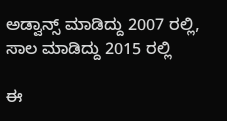ಅಡ್ವಾನ್ಸ್ ಮಾಡಿದ್ದು 2007 ರಲ್ಲಿ, ಸಾಲ ಮಾಡಿದ್ದು 2015 ರಲ್ಲಿ

ಈ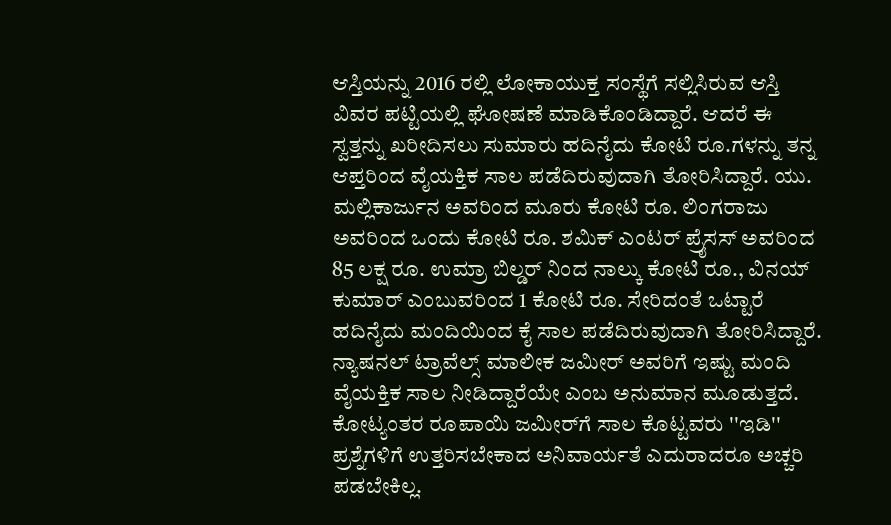ಆಸ್ತಿಯನ್ನು 2016 ರಲ್ಲಿ ಲೋಕಾಯುಕ್ತ ಸಂಸ್ಥೆಗೆ ಸಲ್ಲಿಸಿರುವ ಆಸ್ತಿ ವಿವರ ಪಟ್ಟಿಯಲ್ಲಿ ಘೋಷಣೆ ಮಾಡಿಕೊಂಡಿದ್ದಾರೆ. ಆದರೆ ಈ ಸ್ವತ್ತನ್ನು ಖರೀದಿಸಲು ಸುಮಾರು ಹದಿನೈದು ಕೋಟಿ ರೂ.ಗಳನ್ನು ತನ್ನ ಆಪ್ತರಿಂದ ವೈಯಕ್ತಿಕ ಸಾಲ ಪಡೆದಿರುವುದಾಗಿ ತೋರಿಸಿದ್ದಾರೆ. ಯು. ಮಲ್ಲಿಕಾರ್ಜುನ ಅವರಿಂದ ಮೂರು ಕೋಟಿ ರೂ. ಲಿಂಗರಾಜು ಅವರಿಂದ ಒಂದು ಕೋಟಿ ರೂ. ಶಮಿಕ್ ಎಂಟರ್ ಪ್ರೈಸಸ್ ಅವರಿಂದ 85 ಲಕ್ಷ ರೂ. ಉಮ್ರಾ ಬಿಲ್ಡರ್ ನಿಂದ ನಾಲ್ಕು ಕೋಟಿ ರೂ., ವಿನಯ್ ಕುಮಾರ್ ಎಂಬುವರಿಂದ 1 ಕೋಟಿ ರೂ. ಸೇರಿದಂತೆ ಒಟ್ಟಾರೆ ಹದಿನೈದು ಮಂದಿಯಿಂದ ಕೈ ಸಾಲ ಪಡೆದಿರುವುದಾಗಿ ತೋರಿಸಿದ್ದಾರೆ. ನ್ಯಾಷನಲ್ ಟ್ರಾವೆಲ್ಸ್ ಮಾಲೀಕ ಜಮೀರ್ ಅವರಿಗೆ ಇಷ್ಟು ಮಂದಿ ವೈಯಕ್ತಿಕ ಸಾಲ ನೀಡಿದ್ದಾರೆಯೇ ಎಂಬ ಅನುಮಾನ ಮೂಡುತ್ತದೆ. ಕೋಟ್ಯಂತರ ರೂಪಾಯಿ ಜಮೀರ್‌ಗೆ ಸಾಲ ಕೊಟ್ಟವರು ''ಇಡಿ'' ಪ್ರಶ್ನೆಗಳಿಗೆ ಉತ್ತರಿಸಬೇಕಾದ ಅನಿವಾರ್ಯತೆ ಎದುರಾದರೂ ಅಚ್ಚರಿ ಪಡಬೇಕಿಲ್ಲ.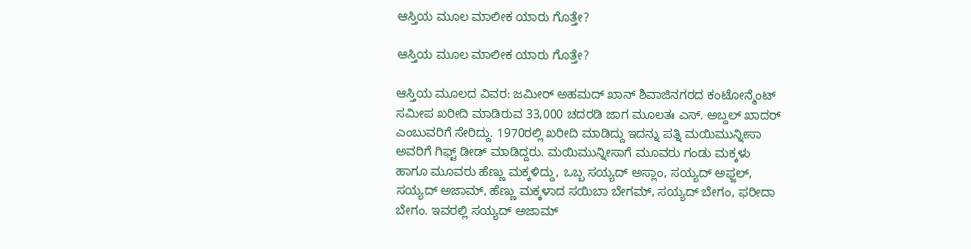ಆಸ್ತಿಯ ಮೂಲ ಮಾಲೀಕ ಯಾರು ಗೊತ್ತೇ?

ಆಸ್ತಿಯ ಮೂಲ ಮಾಲೀಕ ಯಾರು ಗೊತ್ತೇ?

ಆಸ್ತಿಯ ಮೂಲದ ವಿವರ: ಜಮೀರ್ ಅಹಮದ್ ಖಾನ್ ಶಿವಾಜಿನಗರದ ಕಂಟೋನ್ಮೆಂಟ್ ಸಮೀಪ ಖರೀದಿ ಮಾಡಿರುವ 33,000 ಚದರಡಿ ಜಾಗ ಮೂಲತಃ ಎಸ್. ಅಬ್ದಲ್ ಖಾದರ್ ಎಂಬುವರಿಗೆ ಸೇರಿದ್ದು. 1970ರಲ್ಲಿ ಖರೀದಿ ಮಾಡಿದ್ದು ಇದನ್ನು ಪತ್ನಿ ಮಯಿಮುನ್ನೀಸಾ ಅವರಿಗೆ ಗಿಫ್ಟ್ ಡೀಡ್ ಮಾಡಿದ್ದರು. ಮಯಿಮುನ್ನೀಸಾಗೆ ಮೂವರು ಗಂಡು ಮಕ್ಕಳು ಹಾಗೂ ಮೂವರು ಹೆಣ್ಣು ಮಕ್ಕಳಿದ್ದು, ಒಬ್ಬ ಸಯ್ಯದ್ ಅಸ್ಲಾಂ, ಸಯ್ಯದ್ ಅಫ್ಜಲ್, ಸಯ್ಯದ್ ಅಜಾಮ್, ಹೆಣ್ಣು ಮಕ್ಕಳಾದ ಸಯಿಬಾ ಬೇಗಮ್, ಸಯ್ಯದ್ ಬೇಗಂ, ಫರೀದಾ ಬೇಗಂ. ಇವರಲ್ಲಿ ಸಯ್ಯದ್ ಅಜಾಮ್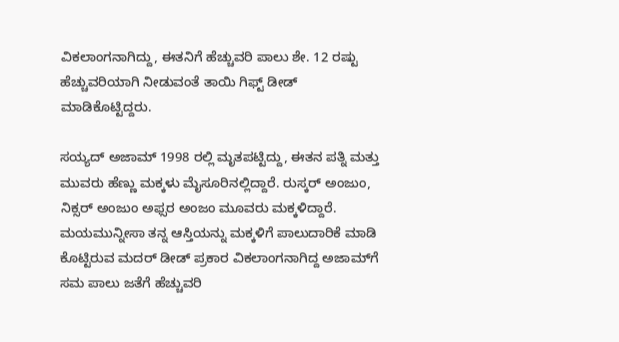ವಿಕಲಾಂಗನಾಗಿದ್ದು, ಈತನಿಗೆ ಹೆಚ್ಚುವರಿ ಪಾಲು ಶೇ. 12 ರಷ್ಟು ಹೆಚ್ಚುವರಿಯಾಗಿ ನೀಡುವಂತೆ ತಾಯಿ ಗಿಫ್ಟ್ ಡೀಡ್ ಮಾಡಿಕೊಟ್ಟಿದ್ದರು.

ಸಯ್ಯದ್ ಅಜಾಮ್ 1998 ರಲ್ಲಿ ಮೃತಪಟ್ಟಿದ್ದು, ಈತನ ಪತ್ನಿ ಮತ್ತು ಮುವರು ಹೆಣ್ಣು ಮಕ್ಕಳು ಮೈಸೂರಿನಲ್ಲಿದ್ದಾರೆ. ರುಸ್ಕರ್ ಅಂಜುಂ, ನಿಕ್ಸರ್ ಅಂಜುಂ ಅಫ್ಸರ ಅಂಜಂ ಮೂವರು ಮಕ್ಕಳಿದ್ದಾರೆ. ಮಯಮುನ್ನೀಸಾ ತನ್ನ ಆಸ್ತಿಯನ್ನು ಮಕ್ಕಳಿಗೆ ಪಾಲುದಾರಿಕೆ ಮಾಡಿ ಕೊಟ್ಟಿರುವ ಮದರ್ ಡೀಡ್ ಪ್ರಕಾರ ವಿಕಲಾಂಗನಾಗಿದ್ದ ಅಜಾಮ್‌ಗೆ ಸಮ ಪಾಲು ಜತೆಗೆ ಹೆಚ್ಚುವರಿ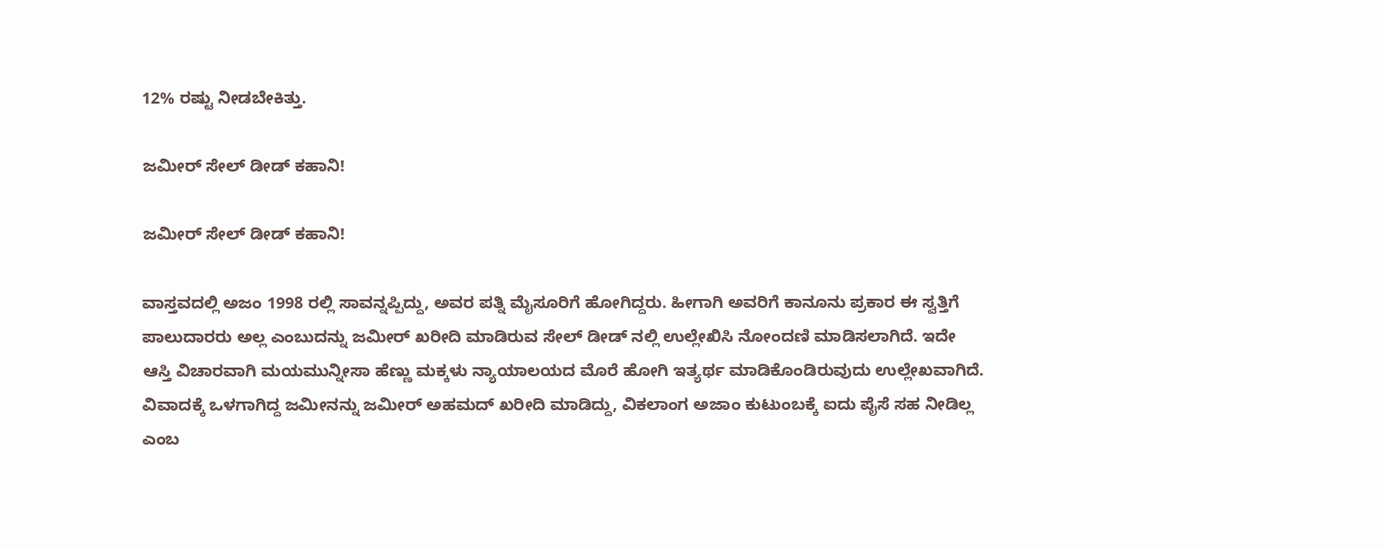12% ರಷ್ಟು ನೀಡಬೇಕಿತ್ತು.

ಜಮೀರ್ ಸೇಲ್ ಡೀಡ್ ಕಹಾನಿ!

ಜಮೀರ್ ಸೇಲ್ ಡೀಡ್ ಕಹಾನಿ!

ವಾಸ್ತವದಲ್ಲಿ ಅಜಂ 1998 ರಲ್ಲಿ ಸಾವನ್ನಪ್ಪಿದ್ದು, ಅವರ ಪತ್ನಿ ಮೈಸೂರಿಗೆ ಹೋಗಿದ್ದರು. ಹೀಗಾಗಿ ಅವರಿಗೆ ಕಾನೂನು ಪ್ರಕಾರ ಈ ಸ್ವತ್ತಿಗೆ ಪಾಲುದಾರರು ಅಲ್ಲ ಎಂಬುದನ್ನು ಜಮೀರ್ ಖರೀದಿ ಮಾಡಿರುವ ಸೇಲ್ ಡೀಡ್ ನಲ್ಲಿ ಉಲ್ಲೇಖಿಸಿ ನೋಂದಣಿ ಮಾಡಿಸಲಾಗಿದೆ. ಇದೇ ಆಸ್ತಿ ವಿಚಾರವಾಗಿ ಮಯಮುನ್ನೀಸಾ ಹೆಣ್ಣು ಮಕ್ಕಳು ನ್ಯಾಯಾಲಯದ ಮೊರೆ ಹೋಗಿ ಇತ್ಯರ್ಥ ಮಾಡಿಕೊಂಡಿರುವುದು ಉಲ್ಲೇಖವಾಗಿದೆ. ವಿವಾದಕ್ಕೆ ಒಳಗಾಗಿದ್ದ ಜಮೀನನ್ನು ಜಮೀರ್ ಅಹಮದ್ ಖರೀದಿ ಮಾಡಿದ್ದು, ವಿಕಲಾಂಗ ಅಜಾಂ ಕುಟುಂಬಕ್ಕೆ ಐದು ಪೈಸೆ ಸಹ ನೀಡಿಲ್ಲ ಎಂಬ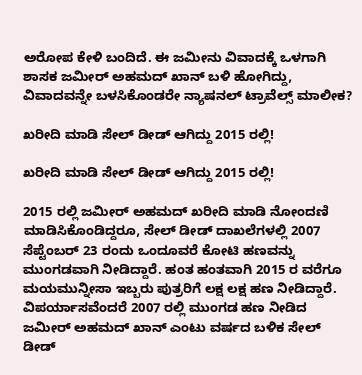ಅರೋಪ ಕೇಳಿ ಬಂದಿದೆ. ಈ ಜಮೀನು ವಿವಾದಕ್ಕೆ ಒಳಗಾಗಿ ಶಾಸಕ ಜಮೀರ್ ಅಹಮದ್ ಖಾನ್ ಬಳಿ ಹೋಗಿದ್ದು, ವಿವಾದವನ್ನೇ ಬಳಸಿಕೊಂಡರೇ ನ್ಯಾಷನಲ್ ಟ್ರಾವೆಲ್ಸ್ ಮಾಲೀಕ?

ಖರೀದಿ ಮಾಡಿ ಸೇಲ್ ಡೀಡ್ ಆಗಿದ್ದು 2015 ರಲ್ಲಿ!

ಖರೀದಿ ಮಾಡಿ ಸೇಲ್ ಡೀಡ್ ಆಗಿದ್ದು 2015 ರಲ್ಲಿ!

2015 ರಲ್ಲಿ ಜಮೀರ್ ಅಹಮದ್ ಖರೀದಿ ಮಾಡಿ ನೋಂದಣಿ ಮಾಡಿಸಿಕೊಂಡಿದ್ದರೂ, ಸೇಲ್ ಡೀಡ್ ದಾಖಲೆಗಳಲ್ಲಿ 2007 ಸೆಪ್ಟೆಂಬರ್ 23 ರಂದು ಒಂದೂವರೆ ಕೋಟಿ ಹಣವನ್ನು ಮುಂಗಡವಾಗಿ ನೀಡಿದ್ದಾರೆ. ಹಂತ ಹಂತವಾಗಿ 2015 ರ ವರೆಗೂ ಮಯಮುನ್ನೀಸಾ ಇಬ್ಬರು ಪುತ್ರರಿಗೆ ಲಕ್ಷ ಲಕ್ಷ ಹಣ ನೀಡಿದ್ದಾರೆ. ವಿಪರ್ಯಾಸವೆಂದರೆ 2007 ರಲ್ಲಿ ಮುಂಗಡ ಹಣ ನೀಡಿದ ಜಮೀರ್ ಅಹಮದ್ ಖಾನ್ ಎಂಟು ವರ್ಷದ ಬಳಿಕ ಸೇಲ್ ಡೀಡ್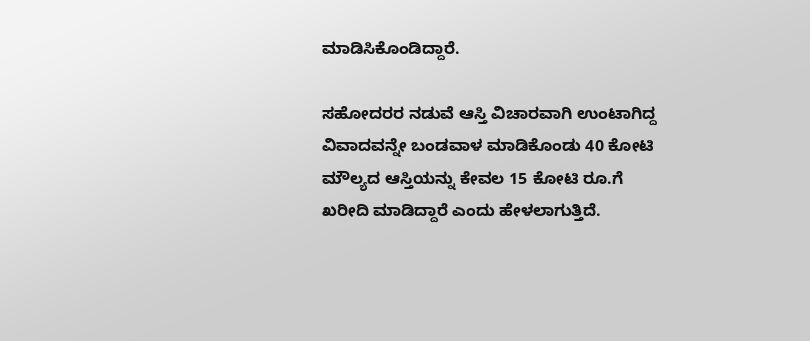ಮಾಡಿಸಿಕೊಂಡಿದ್ದಾರೆ.

ಸಹೋದರರ ನಡುವೆ ಆಸ್ತಿ ವಿಚಾರವಾಗಿ ಉಂಟಾಗಿದ್ದ ವಿವಾದವನ್ನೇ ಬಂಡವಾಳ ಮಾಡಿಕೊಂಡು 40 ಕೋಟಿ ಮೌಲ್ಯದ ಆಸ್ತಿಯನ್ನು ಕೇವಲ 15 ಕೋಟಿ ರೂ.ಗೆ ಖರೀದಿ ಮಾಡಿದ್ದಾರೆ ಎಂದು ಹೇಳಲಾಗುತ್ತಿದೆ.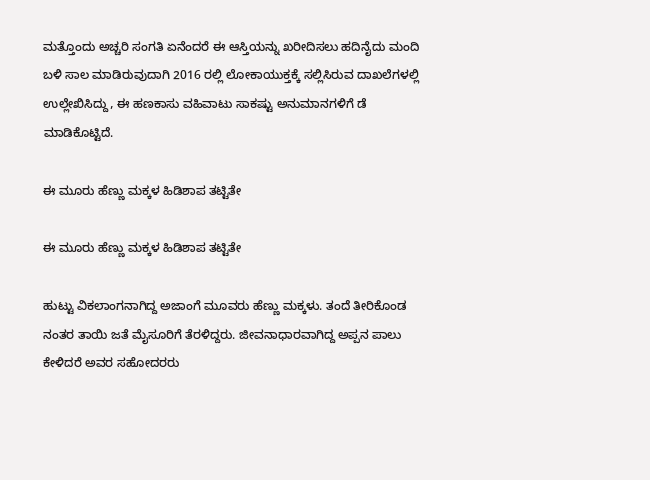ಮತ್ತೊಂದು ಅಚ್ಚರಿ ಸಂಗತಿ ಏನೆಂದರೆ ಈ ಆಸ್ತಿಯನ್ನು ಖರೀದಿಸಲು ಹದಿನೈದು ಮಂದಿ ಬಳಿ ಸಾಲ ಮಾಡಿರುವುದಾಗಿ 2016 ರಲ್ಲಿ ಲೋಕಾಯುಕ್ತಕ್ಕೆ ಸಲ್ಲಿಸಿರುವ ದಾಖಲೆಗಳಲ್ಲಿ ಉಲ್ಲೇಖಿಸಿದ್ದು, ಈ ಹಣಕಾಸು ವಹಿವಾಟು ಸಾಕಷ್ಟು ಅನುಮಾನಗಳಿಗೆ ಡೆ ಮಾಡಿಕೊಟ್ಟಿದೆ.

ಈ ಮೂರು ಹೆಣ್ಣು ಮಕ್ಕಳ ಹಿಡಿಶಾಪ ತಟ್ಟಿತೇ

ಈ ಮೂರು ಹೆಣ್ಣು ಮಕ್ಕಳ ಹಿಡಿಶಾಪ ತಟ್ಟಿತೇ

ಹುಟ್ಟು ವಿಕಲಾಂಗನಾಗಿದ್ದ ಅಜಾಂಗೆ ಮೂವರು ಹೆಣ್ಣು ಮಕ್ಕಳು. ತಂದೆ ತೀರಿಕೊಂಡ ನಂತರ ತಾಯಿ ಜತೆ ಮೈಸೂರಿಗೆ ತೆರಳಿದ್ದರು. ಜೀವನಾಧಾರವಾಗಿದ್ದ ಅಪ್ಪನ ಪಾಲು ಕೇಳಿದರೆ ಅವರ ಸಹೋದರರು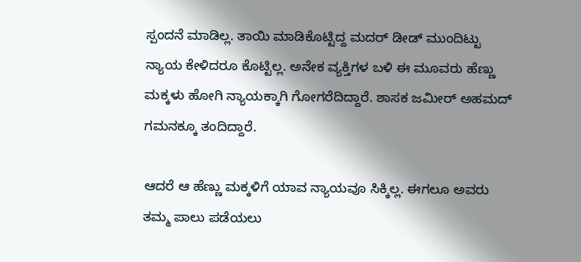ಸ್ಪಂದನೆ ಮಾಡಿಲ್ಲ. ತಾಯಿ ಮಾಡಿಕೊಟ್ಟಿದ್ದ ಮದರ್ ಡೀಡ್ ಮುಂದಿಟ್ಟು ನ್ಯಾಯ ಕೇಳಿದರೂ ಕೊಟ್ಟಿಲ್ಲ. ಅನೇಕ ವ್ಯಕ್ತಿಗಳ ಬಳಿ ಈ ಮೂವರು ಹೆಣ್ಣು ಮಕ್ಕಳು ಹೋಗಿ ನ್ಯಾಯಕ್ಕಾಗಿ ಗೋಗರೆದಿದ್ದಾರೆ. ಶಾಸಕ ಜಮೀರ್ ಅಹಮದ್ ಗಮನಕ್ಕೂ ತಂದಿದ್ದಾರೆ.

ಆದರೆ ಆ ಹೆಣ್ಣು ಮಕ್ಕಳಿಗೆ ಯಾವ ನ್ಯಾಯವೂ ಸಿಕ್ಕಿಲ್ಲ. ಈಗಲೂ ಅವರು ತಮ್ಮ ಪಾಲು ಪಡೆಯಲು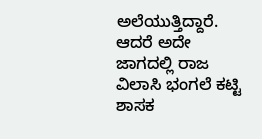ಅಲೆಯುತ್ತಿದ್ದಾರೆ. ಆದರೆ ಅದೇ ಜಾಗದಲ್ಲಿ ರಾಜ ವಿಲಾಸಿ ಭಂಗಲೆ ಕಟ್ಟಿ ಶಾಸಕ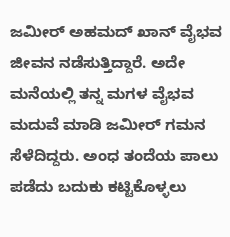ಜಮೀರ್ ಅಹಮದ್ ಖಾನ್ ವೈಭವ ಜೀವನ ನಡೆಸುತ್ತಿದ್ದಾರೆ. ಅದೇ ಮನೆಯಲ್ಲಿ ತನ್ನ ಮಗಳ ವೈಭವ ಮದುವೆ ಮಾಡಿ ಜಮೀರ್ ಗಮನ ಸೆಳೆದಿದ್ದರು. ಅಂಧ ತಂದೆಯ ಪಾಲು ಪಡೆದು ಬದುಕು ಕಟ್ಟಿಕೊಳ್ಳಲು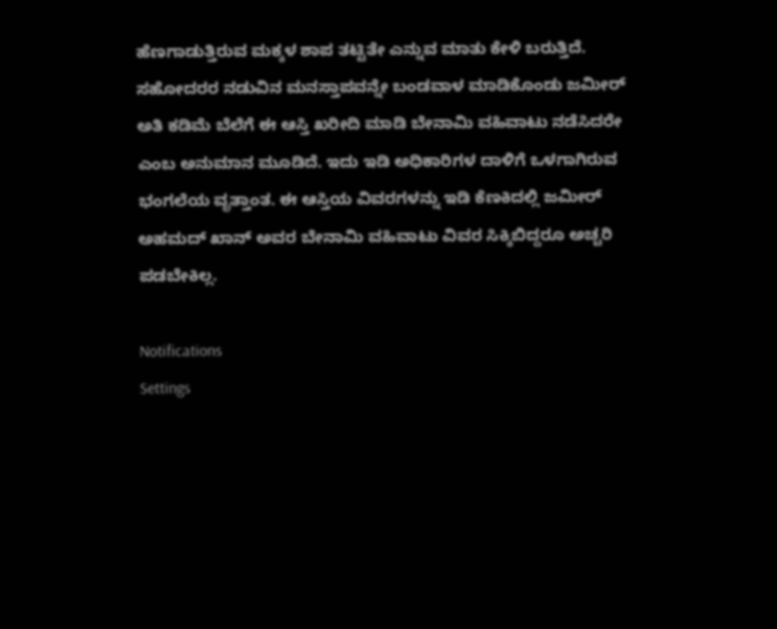ಹೆಣಗಾಡುತ್ತಿರುವ ಮಕ್ಕಳ ಶಾಪ ತಟ್ಟಿತೇ ಎನ್ನುವ ಮಾತು ಕೇಳಿ ಬರುತ್ತಿದೆ. ಸಹೋದರರ ನಡುವಿನ ಮನಸ್ತಾಪವನ್ನೇ ಬಂಡವಾಳ ಮಾಡಿಕೊಂಡು ಜಮೀರ್ ಅತಿ ಕಡಿಮೆ ಬೆಲೆಗೆ ಈ ಆಸ್ತಿ ಖರೀದಿ ಮಾಡಿ ಬೇನಾಮಿ ವಹಿವಾಟು ನಡೆಸಿದರೇ ಎಂಬ ಅನುಮಾನ ಮೂಡಿದೆ. ಇದು ಇಡಿ ಅಧಿಕಾರಿಗಳ ದಾಳಿಗೆ ಒಳಗಾಗಿರುವ ಭಂಗಲೆಯ ವೃತ್ತಾಂತ. ಈ ಆಸ್ತಿಯ ವಿವರಗಳನ್ನು ಇಡಿ ಕೆಣಕಿದಲ್ಲಿ ಜಮೀರ್ ಅಹಮದ್ ಖಾನ್ ಅವರ ಬೇನಾಮಿ ವಹಿವಾಟು ವಿವರ ಸಿಕ್ಕಿಬಿದ್ದರೂ ಅಚ್ಚರಿ ಪಡಬೇಕಿಲ್ಲ.

Notifications
Settings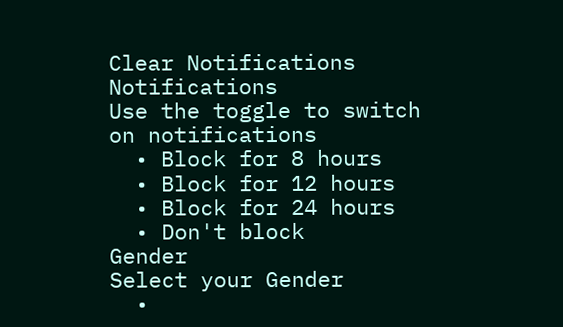Clear Notifications
Notifications
Use the toggle to switch on notifications
  • Block for 8 hours
  • Block for 12 hours
  • Block for 24 hours
  • Don't block
Gender
Select your Gender
  •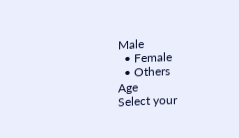Male
  • Female
  • Others
Age
Select your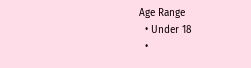Age Range
  • Under 18
  •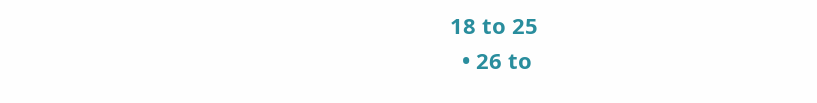18 to 25
  • 26 to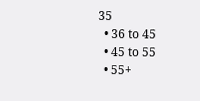35
  • 36 to 45
  • 45 to 55
  • 55+